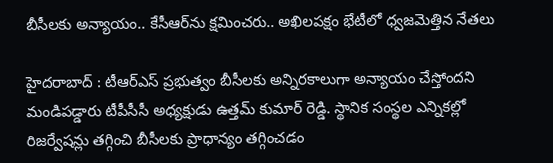బీసీలకు అన్యాయం.. కేసీఆర్‌ను క్షమించరు.. అఖిలపక్షం భేటీలో ధ్వజమెత్తిన నేతలు

హైదరాబాద్‌ : టీఆర్ఎస్ ప్రభుత్వం బీసీలకు అన్నిరకాలుగా అన్యాయం చేస్తోందని మండిపడ్డారు టీపీసీసీ అధ్యక్షుడు ఉత్తమ్‌ కుమార్‌ రెడ్డి. స్థానిక సంస్థల ఎన్నికల్లో రిజర్వేషన్లు తగ్గించి బీసీలకు ప్రాధాన్యం తగ్గించడం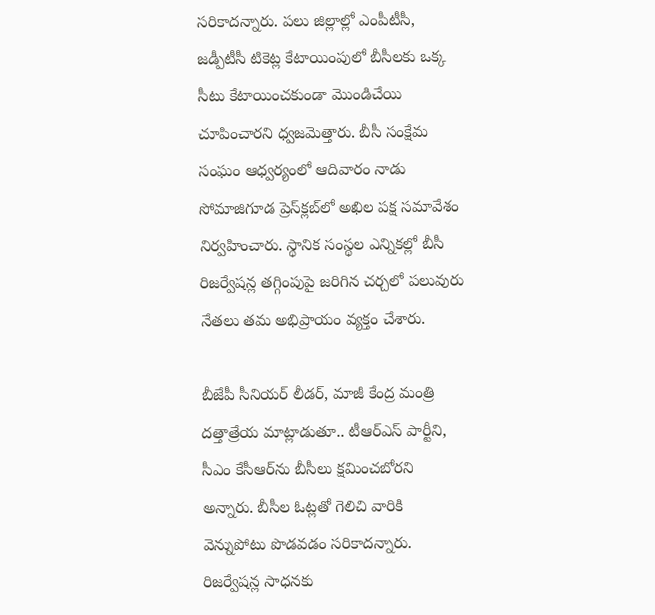సరికాదన్నారు. పలు జిల్లాల్లో ఎంపీటీసీ, జడ్పీటీసీ టికెట్ల కేటాయింపులో బీసీలకు ఒక్క సీటు కేటాయించకుండా మొండిచేయి చూపించారని ధ్వజమెత్తారు. బీసీ సంక్షేమ సంఘం ఆధ్వర్యంలో ఆదివారం నాడు సోమాజిగూడ ప్రెస్‌క్లబ్‌లో అఖిల పక్ష సమావేశం నిర్వహించారు. స్థానిక సంస్థల ఎన్నికల్లో బీసీ రిజర్వేషన్ల తగ్గింపుపై జరిగిన చర్చలో పలువురు నేతలు తమ అభిప్రాయం వ్యక్తం చేశారు.

బీజేపీ సీనియర్ లీడర్, మాజీ కేంద్ర మంత్రి దత్తాత్రేయ మాట్లాడుతూ.. టీఆర్ఎస్ పార్టీని, సీఎం కేసీఆర్‌ను బీసీలు క్షమించబోరని అన్నారు. బీసీల ఓట్లతో గెలిచి వారికి వెన్నుపోటు పొడవడం సరికాదన్నారు. రిజర్వేషన్ల సాధనకు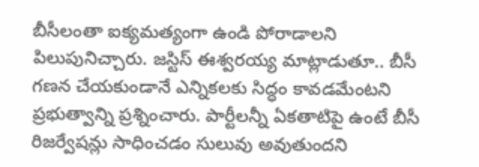బీసీలంతా ఐక్యమత్యంగా ఉండి పోరాడాలని పిలుపునిచ్చారు. జస్టిస్ ఈశ్వరయ్య మాట్లాడుతూ.. బీసీ గణన చేయకుండానే ఎన్నికలకు సిద్ధం కావడమేంటని ప్రభుత్వాన్ని ప్రశ్నించారు. పార్టీలన్నీ ఏకతాటిపై ఉంటే బీసీ రిజర్వేషన్లు సాధించడం సులువు అవుతుందని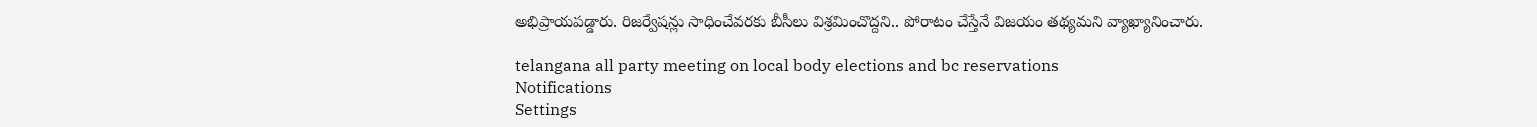అభిప్రాయపడ్డారు. రిజర్వేషన్లు సాధించేవరకు బీసీలు విశ్రమించొద్దని.. పోరాటం చేస్తేనే విజయం తథ్యమని వ్యాఖ్యానించారు.

telangana all party meeting on local body elections and bc reservations
Notifications
Settings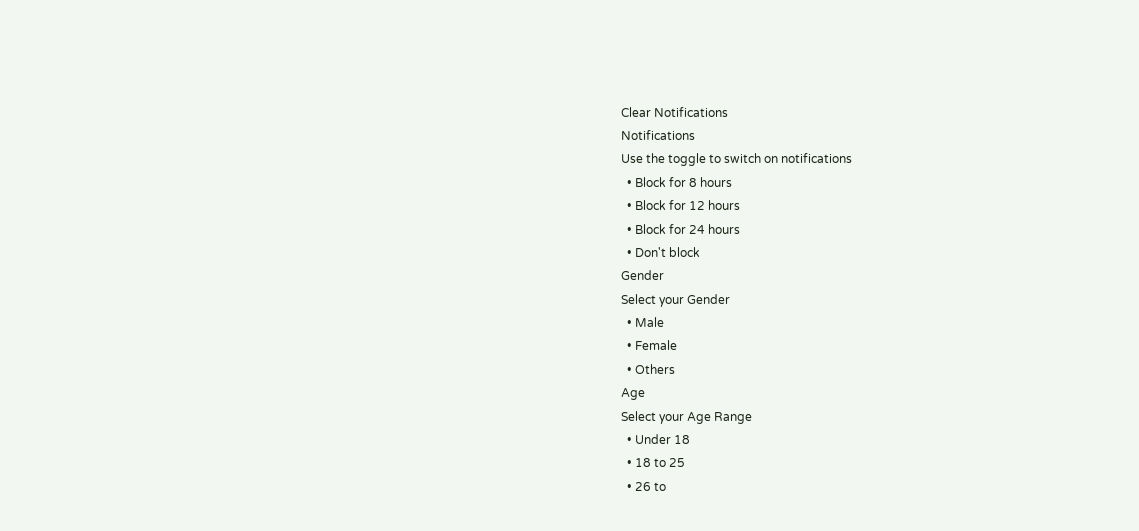Clear Notifications
Notifications
Use the toggle to switch on notifications
  • Block for 8 hours
  • Block for 12 hours
  • Block for 24 hours
  • Don't block
Gender
Select your Gender
  • Male
  • Female
  • Others
Age
Select your Age Range
  • Under 18
  • 18 to 25
  • 26 to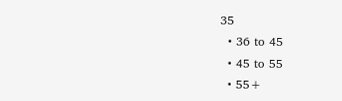35
  • 36 to 45
  • 45 to 55
  • 55+